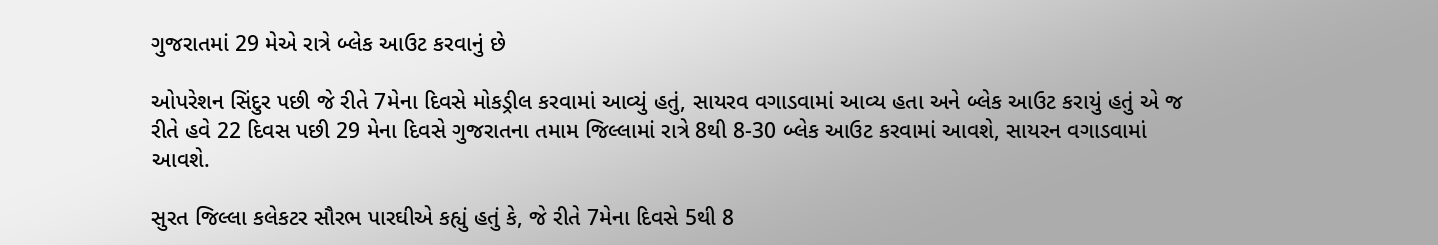ગુજરાતમાં 29 મેએ રાત્રે બ્લેક આઉટ કરવાનું છે

ઓપરેશન સિંદુર પછી જે રીતે 7મેના દિવસે મોકડ્રીલ કરવામાં આવ્યું હતું, સાયરવ વગાડવામાં આવ્ય હતા અને બ્લેક આઉટ કરાયું હતું એ જ રીતે હવે 22 દિવસ પછી 29 મેના દિવસે ગુજરાતના તમામ જિલ્લામાં રાત્રે 8થી 8-30 બ્લેક આઉટ કરવામાં આવશે, સાયરન વગાડવામાં આવશે.

સુરત જિલ્લા કલેકટર સૌરભ પારઘીએ કહ્યું હતું કે, જે રીતે 7મેના દિવસે 5થી 8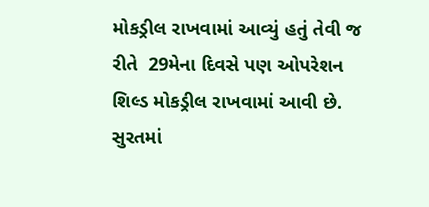મોકડ્રીલ રાખવામાં આવ્યું હતું તેવી જ રીતે  29મેના દિવસે પણ ઓપરેશન શિલ્ડ મોકડ્રીલ રાખવામાં આવી છે. સુરતમાં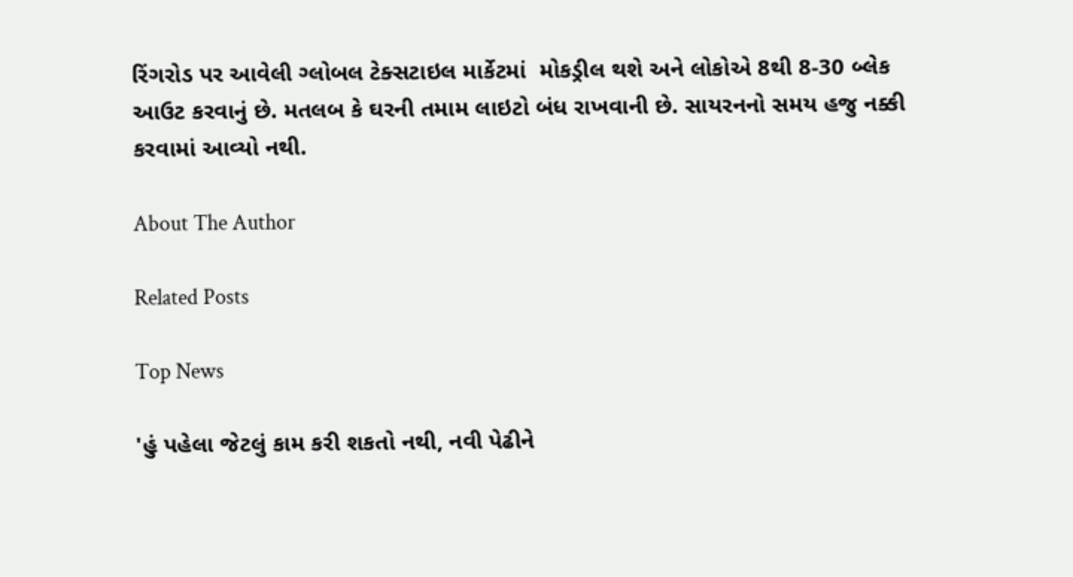રિંગરોડ પર આવેલી ગ્લોબલ ટેક્સટાઇલ માર્કેટમાં  મોકડ્રીલ થશે અને લોકોએ 8થી 8-30 બ્લેક આઉટ કરવાનું છે. મતલબ કે ઘરની તમામ લાઇટો બંધ રાખવાની છે. સાયરનનો સમય હજુ નક્કી કરવામાં આવ્યો નથી.

About The Author

Related Posts

Top News

'હું પહેલા જેટલું કામ કરી શકતો નથી, નવી પેઢીને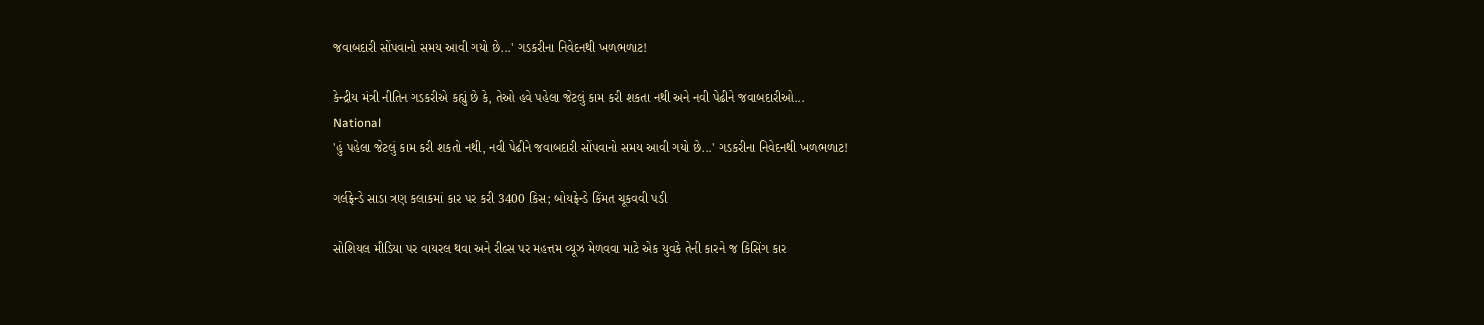જવાબદારી સોંપવાનો સમય આવી ગયો છે...' ગડકરીના નિવેદનથી ખળભળાટ!

કેન્દ્રીય મંત્રી નીતિન ગડકરીએ કહ્યું છે કે, તેઓ હવે પહેલા જેટલું કામ કરી શકતા નથી અને નવી પેઢીને જવાબદારીઓ...
National
'હું પહેલા જેટલું કામ કરી શકતો નથી, નવી પેઢીને જવાબદારી સોંપવાનો સમય આવી ગયો છે...' ગડકરીના નિવેદનથી ખળભળાટ!

ગર્લફ્રેન્ડે સાડા ત્રણ કલાકમાં કાર પર કરી 3400 કિસ; બોયફ્રેન્ડે કિંમત ચૂકવવી પડી

સોશિયલ મીડિયા પર વાયરલ થવા અને રીલ્સ પર મહત્તમ વ્યૂઝ મેળવવા માટે એક યુવકે તેની કારને જ કિસિંગ કાર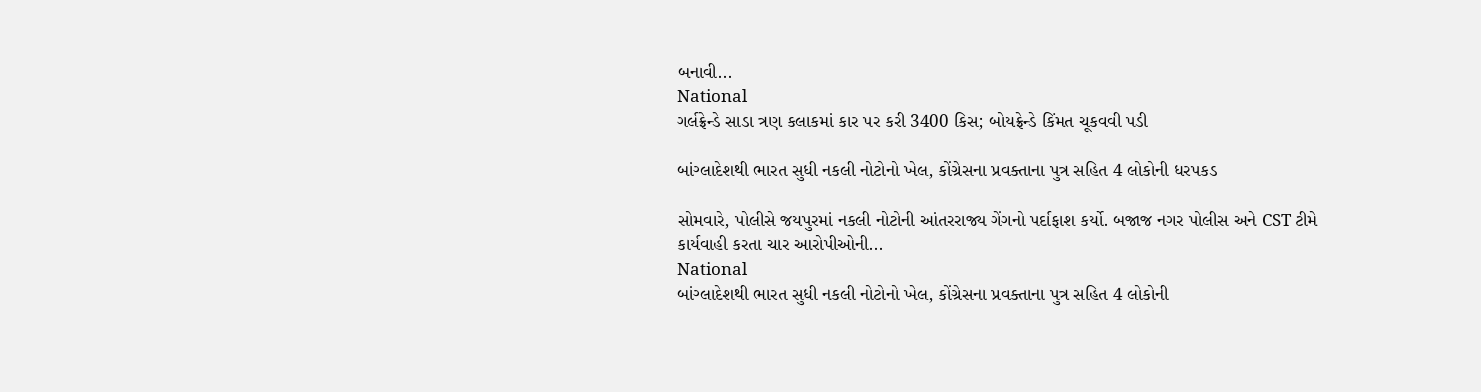બનાવી...
National
ગર્લફ્રેન્ડે સાડા ત્રણ કલાકમાં કાર પર કરી 3400 કિસ; બોયફ્રેન્ડે કિંમત ચૂકવવી પડી

બાંગ્લાદેશથી ભારત સુધી નકલી નોટોનો ખેલ, કોંગ્રેસના પ્રવક્તાના પુત્ર સહિત 4 લોકોની ધરપકડ

સોમવારે, પોલીસે જયપુરમાં નકલી નોટોની આંતરરાજ્ય ગેંગનો પર્દાફાશ કર્યો. બજાજ નગર પોલીસ અને CST ટીમે કાર્યવાહી કરતા ચાર આરોપીઓની...
National
બાંગ્લાદેશથી ભારત સુધી નકલી નોટોનો ખેલ, કોંગ્રેસના પ્રવક્તાના પુત્ર સહિત 4 લોકોની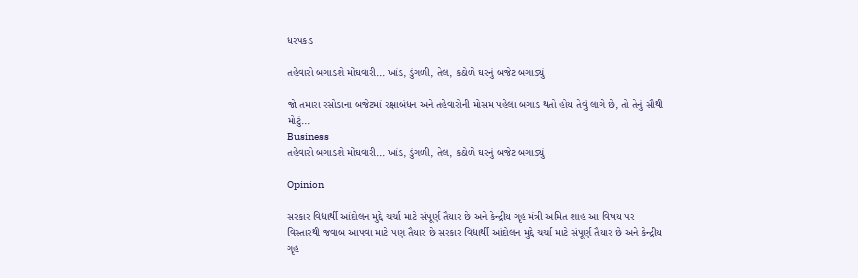ધરપકડ

તહેવારો બગાડશે મોંઘવારી... ખાંડ, ડુંગળી, તેલ, કઠોળે ઘરનું બજેટ બગાડ્યું

જો તમારા રસોડાના બજેટમાં રક્ષાબંધન અને તહેવારોની મોસમ પહેલા બગાડ થતો હોય તેવું લાગે છે, તો તેનું સૌથી મોટું...
Business
તહેવારો બગાડશે મોંઘવારી... ખાંડ, ડુંગળી, તેલ, કઠોળે ઘરનું બજેટ બગાડ્યું

Opinion

સરકાર વિદ્યાર્થી આંદોલન મુદ્દે ચર્ચા માટે સંપૂર્ણ તૈયાર છે અને કેન્દ્રીય ગૃહ મંત્રી અમિત શાહ આ વિષય પર વિસ્તારથી જવાબ આપવા માટે પણ તૈયાર છે સરકાર વિદ્યાર્થી આંદોલન મુદ્દે ચર્ચા માટે સંપૂર્ણ તૈયાર છે અને કેન્દ્રીય ગૃહ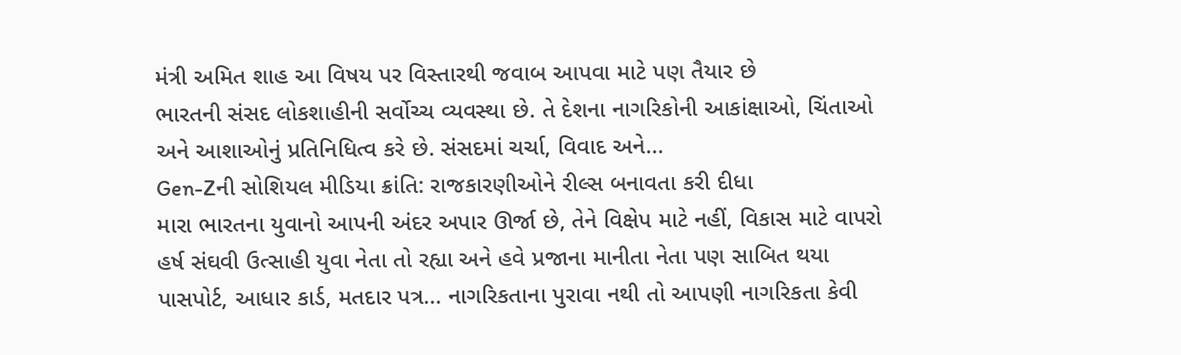મંત્રી અમિત શાહ આ વિષય પર વિસ્તારથી જવાબ આપવા માટે પણ તૈયાર છે
ભારતની સંસદ લોકશાહીની સર્વોચ્ચ વ્યવસ્થા છે. તે દેશના નાગરિકોની આકાંક્ષાઓ, ચિંતાઓ અને આશાઓનું પ્રતિનિધિત્વ કરે છે. સંસદમાં ચર્ચા, વિવાદ અને...
Gen-Zની સોશિયલ મીડિયા ક્રાંતિ: રાજકારણીઓને રીલ્સ બનાવતા કરી દીધા
મારા ભારતના યુવાનો આપની અંદર અપાર ઊર્જા છે, તેને વિક્ષેપ માટે નહીં, વિકાસ માટે વાપરો
હર્ષ સંઘવી ઉત્સાહી યુવા નેતા તો રહ્યા અને હવે પ્રજાના માનીતા નેતા પણ સાબિત થયા
પાસપોર્ટ, આધાર કાર્ડ, મતદાર પત્ર... નાગરિકતાના પુરાવા નથી તો આપણી નાગરિકતા કેવી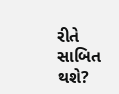રીતે સાબિત થશે?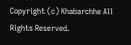Copyright (c) Khabarchhe All Rights Reserved.